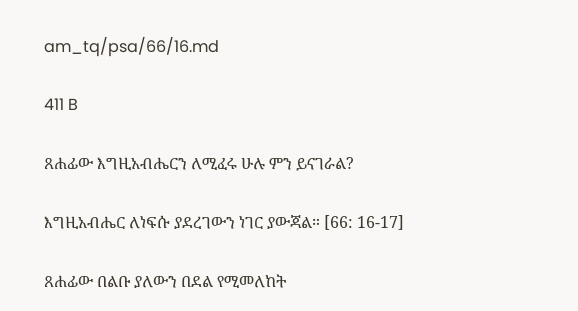am_tq/psa/66/16.md

411 B

ጸሐፊው እግዚአብሔርን ለሚፈሩ ሁሉ ምን ይናገራል?

እግዚአብሔር ለነፍሱ ያደረገውን ነገር ያውጃል። [66: 16-17]

ጸሐፊው በልቡ ያለውን በደል የሚመለከት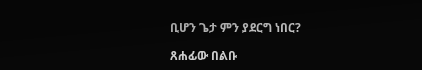ቢሆን ጌታ ምን ያደርግ ነበር?

ጸሐፊው በልቡ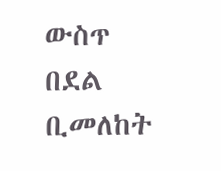ውስጥ በደል ቢመለከት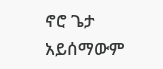ኖሮ ጌታ አይሰማውም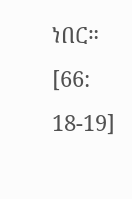ነበር። [66: 18-19]